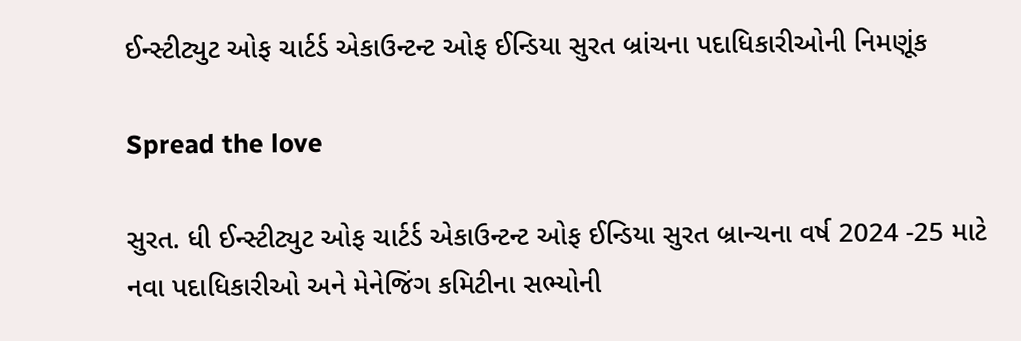ઈન્સ્ટીટ્યુટ ઓફ ચાર્ટર્ડ એકાઉન્ટન્ટ ઓફ ઈન્ડિયા સુરત બ્રાંચના પદાધિકારીઓની નિમણૂંક

Spread the love

સુરત. ધી ઈન્સ્ટીટ્યુટ ઓફ ચાર્ટર્ડ એકાઉન્ટન્ટ ઓફ ઈન્ડિયા સુરત બ્રાન્ચના વર્ષ 2024 -25 માટે નવા પદાધિકારીઓ અને મેનેજિંગ કમિટીના સભ્યોની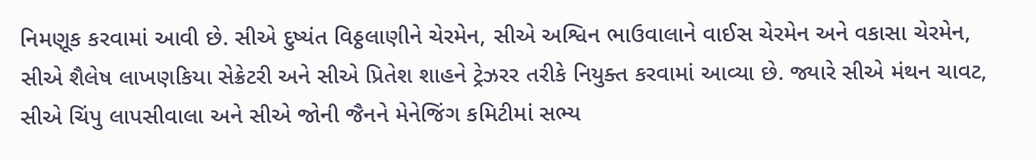નિમણૂક કરવામાં આવી છે. સીએ દુષ્યંત વિઠ્ઠલાણીને ચેરમેન, સીએ અશ્વિન ભાઉવાલાને વાઈસ ચેરમેન અને વકાસા ચેરમેન, સીએ શૈલેષ લાખણકિયા સેક્રેટરી અને સીએ પ્રિતેશ શાહને ટ્રેઝરર તરીકે નિયુક્ત કરવામાં આવ્યા છે. જ્યારે સીએ મંથન ચાવટ, સીએ ચિંપુ લાપસીવાલા અને સીએ જોની જૈનને મેનેજિંગ કમિટીમાં સભ્ય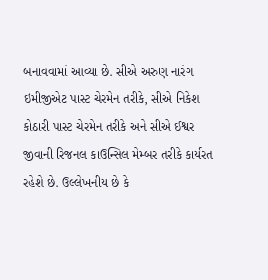બનાવવામાં આવ્યા છે. સીએ અરુણ નારંગ ઇમીજીએટ પાસ્ટ ચેરમેન તરીકે, સીએ નિકેશ કોઠારી પાસ્ટ ચેરમેન તરીકે અને સીએ ઈશ્વર જીવાની રિજનલ કાઉન્સિલ મેમ્બર તરીકે કાર્યરત રહેશે છે. ઉલ્લેખનીય છે કે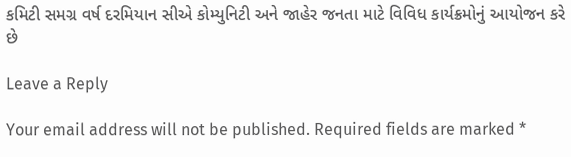કમિટી સમગ્ર વર્ષ દરમિયાન સીએ કોમ્યુનિટી અને જાહેર જનતા માટે વિવિધ કાર્યક્રમોનું આયોજન કરે છે

Leave a Reply

Your email address will not be published. Required fields are marked *